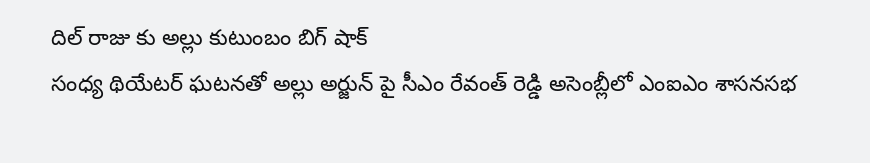దిల్ రాజు కు అల్లు కుటుంబం బిగ్ షాక్
సంధ్య థియేటర్ ఘటనతో అల్లు అర్జున్ పై సీఎం రేవంత్ రెడ్డి అసెంబ్లీలో ఎంఐఎం శాసనసభ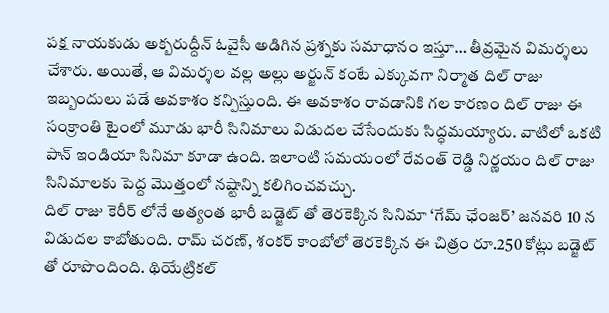పక్ష నాయకుడు అక్బరుద్దీన్ ఓవైసీ అడిగిన ప్రశ్నకు సమాధానం ఇస్తూ… తీవ్రమైన విమర్శలు చేశారు. అయితే, ఆ విమర్శల వల్ల అల్లు అర్జున్ కంటే ఎక్కువగా నిర్మాత దిల్ రాజు ఇబ్బందులు పడే అవకాశం కన్పిస్తుంది. ఈ అవకాశం రావడానికి గల కారణం దిల్ రాజు ఈ సంక్రాంతి టైంలో మూడు భారీ సినిమాలు విడుదల చేసేందుకు సిద్ధమయ్యారు. వాటిలో ఒకటి పాన్ ఇండియా సినిమా కూడా ఉంది. ఇలాంటి సమయంలో రేవంత్ రెడ్డి నిర్ణయం దిల్ రాజు సినిమాలకు పెద్ద మొత్తంలో నష్టాన్ని కలిగించవచ్చు.
దిల్ రాజు కెరీర్ లోనే అత్యంత భారీ బడ్జెట్ తో తెరకెక్కిన సినిమా ‘గేమ్ ఛేంజర్’ జనవరి 10 న విడుదల కాబోతుంది. రామ్ చరణ్, శంకర్ కాంబోలో తెరకెక్కిన ఈ చిత్రం రూ.250 కోట్లు బడ్జెట్ తో రూపొందింది. థియేట్రికల్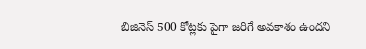బిజినెస్ 500 కోట్లకు పైగా జరిగే అవకాశం ఉందని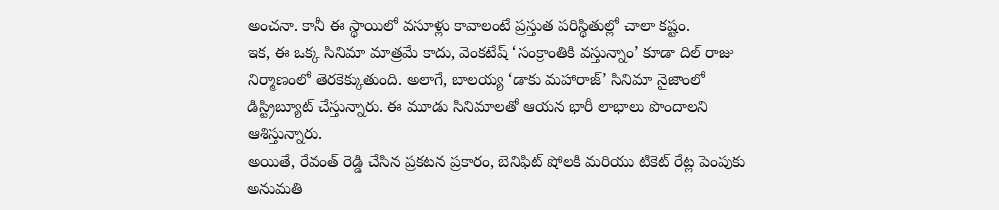అంచనా. కానీ ఈ స్థాయిలో వసూళ్లు కావాలంటే ప్రస్తుత పరిస్థితుల్లో చాలా కష్టం.
ఇక, ఈ ఒక్క సినిమా మాత్రమే కాదు, వెంకటేష్ ‘సంక్రాంతికి వస్తున్నాం’ కూడా దిల్ రాజు నిర్మాణంలో తెరకెక్కుతుంది. అలాగే, బాలయ్య ‘డాకు మహారాజ్’ సినిమా నైజాంలో డిస్ట్రిబ్యూట్ చేస్తున్నారు. ఈ మూడు సినిమాలతో ఆయన భారీ లాభాలు పొందాలని ఆశిస్తున్నారు.
అయితే, రేవంత్ రెడ్డి చేసిన ప్రకటన ప్రకారం, బెనిఫిట్ షోలకి మరియు టికెట్ రేట్ల పెంపుకు అనుమతి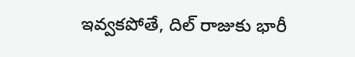ఇవ్వకపోతే, దిల్ రాజుకు భారీ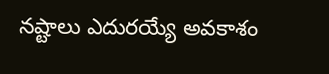నష్టాలు ఎదురయ్యే అవకాశం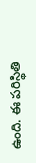ఉంది. ఈ పరిస్థితి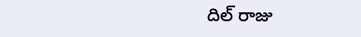దిల్ రాజు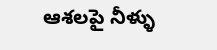ఆశలపై నీళ్ళు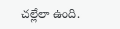చల్లేలా ఉంది.